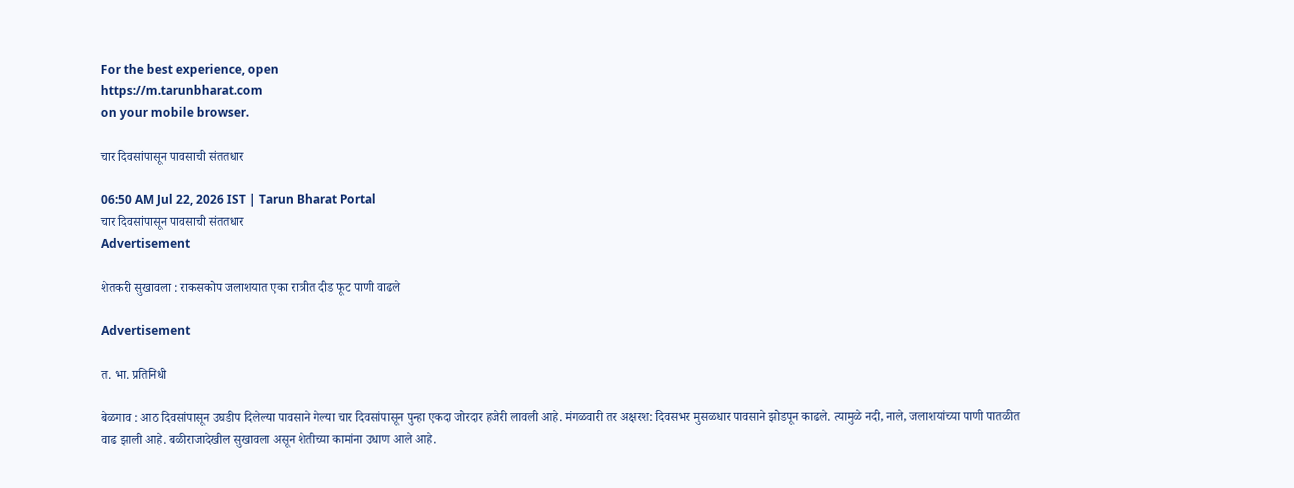For the best experience, open
https://m.tarunbharat.com
on your mobile browser.

चार दिवसांपासून पावसाची संततधार

06:50 AM Jul 22, 2026 IST | Tarun Bharat Portal
चार दिवसांपासून पावसाची संततधार
Advertisement

शेतकरी सुखावला : राकसकोप जलाशयात एका रात्रीत दीड फूट पाणी वाढले

Advertisement

त. भा. प्रतिनिधी

बेळगाव : आठ दिवसांपासून उघडीप दिलेल्या पावसाने गेल्या चार दिवसांपासून पुन्हा एकदा जोरदार हजेरी लावली आहे. मंगळवारी तर अक्षरश: दिवसभर मुसळधार पावसाने झोडपून काढले. त्यामुळे नदी, नाले, जलाशयांच्या पाणी पातळीत वाढ झाली आहे. बळीराजादेखील सुखावला असून शेतीच्या कामांना उधाण आले आहे.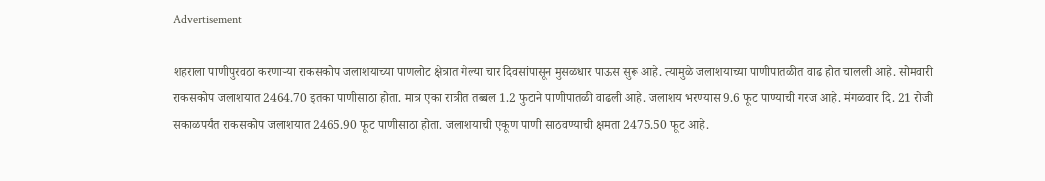Advertisement

शहराला पाणीपुरवठा करणाऱ्या राकसकोप जलाशयाच्या पाणलोट क्षेत्रात गेल्या चार दिवसांपासून मुसळधार पाऊस सुरू आहे. त्यामुळे जलाशयाच्या पाणीपातळीत वाढ होत चालली आहे. सोमवारी राकसकोप जलाशयात 2464.70 इतका पाणीसाठा होता. मात्र एका रात्रीत तब्बल 1.2 फुटाने पाणीपातळी वाढली आहे. जलाशय भरण्यास 9.6 फूट पाण्याची गरज आहे. मंगळवार दि. 21 रोजी सकाळपर्यंत राकसकोप जलाशयात 2465.90 फूट पाणीसाठा होता. जलाशयाची एकूण पाणी साठवण्याची क्षमता 2475.50 फूट आहे.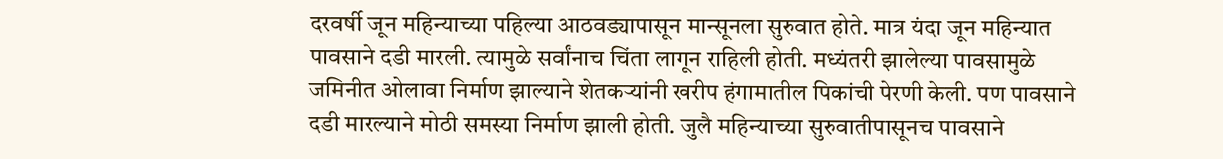दरवर्षी जून महिन्याच्या पहिल्या आठवड्यापासून मान्सूनला सुरुवात होते. मात्र यंदा जून महिन्यात पावसाने दडी मारली. त्यामुळे सर्वांनाच चिंता लागून राहिली होती. मध्यंतरी झालेल्या पावसामुळे जमिनीत ओलावा निर्माण झाल्याने शेतकऱ्यांनी खरीप हंगामातील पिकांची पेरणी केली. पण पावसाने दडी मारल्याने मोठी समस्या निर्माण झाली होती. जुलै महिन्याच्या सुरुवातीपासूनच पावसाने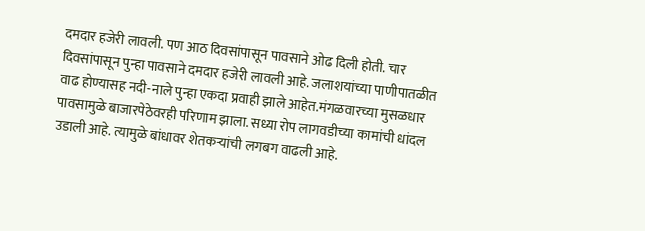दमदार हजेरी लावली. पण आठ दिवसांपासून पावसाने ओढ दिली होती. चार दिवसांपासून पुन्हा पावसाने दमदार हजेरी लावली आहे. जलाशयांच्या पाणीपातळीत वाढ होण्यासह नदी-नाले पुन्हा एकदा प्रवाही झाले आहेत.मंगळवारच्या मुसळधार पावसामुळे बाजारपेठेवरही परिणाम झाला. सध्या रोप लागवडीच्या कामांची धांदल उडाली आहे. त्यामुळे बांधावर शेतकऱ्यांची लगबग वाढली आहे.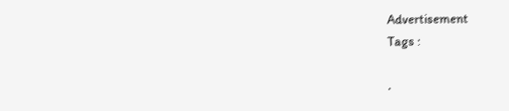Advertisement
Tags :

.